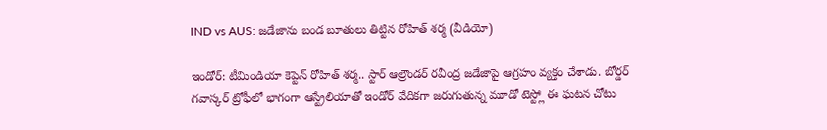IND vs AUS: జడేజాను బండ బూతులు తిట్టిన రోహిత్ శర్మ (వీడియో)

ఇండోర్: టీమిండియా కెప్టెన్ రోహిత్ శర్మ.. స్టార్ ఆల్రౌండర్ రవీంద్ర జడేజాపై ఆగ్రహం వ్యక్తం చేశాడు. బోర్డర్ గవాస్కర్ ట్రోఫీలో భాగంగా ఆస్ట్రేలియాతో ఇండోర్ వేదికగా జరుగుతున్న మూడో టెస్ట్లో ఈ ఘటన చోటు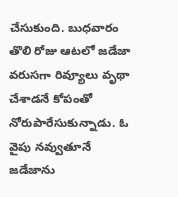చేసుకుంది. బుధవారం తొలి రోజు ఆటలో జడేజా వరుసగా రివ్యూలు వృథా చేశాడనే కోపంతో నోరుపారేసుకున్నాడు. ఓ వైపు నవ్వుతూనే జడేజాను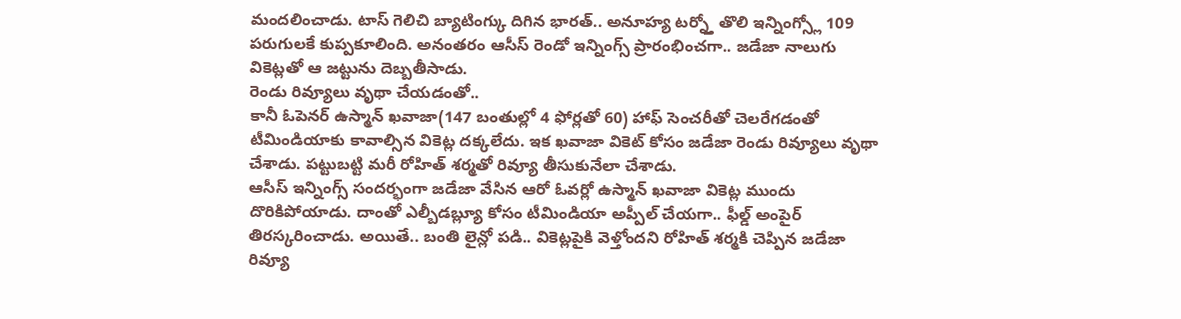మందలించాడు. టాస్ గెలిచి బ్యాటింగ్కు దిగిన భారత్.. అనూహ్య టర్న్తో తొలి ఇన్నింగ్స్లో 109 పరుగులకే కుప్పకూలింది. అనంతరం ఆసీస్ రెండో ఇన్నింగ్స్ ప్రారంభించగా.. జడేజా నాలుగు వికెట్లతో ఆ జట్టును దెబ్బతీసాడు.
రెండు రివ్యూలు వృథా చేయడంతో..
కానీ ఓపెనర్ ఉస్మాన్ ఖవాజా(147 బంతుల్లో 4 ఫోర్లతో 60) హాఫ్ సెంచరీతో చెలరేగడంతో టీమిండియాకు కావాల్సిన వికెట్ల దక్కలేదు. ఇక ఖవాజా వికెట్ కోసం జడేజా రెండు రివ్యూలు వృథా చేశాడు. పట్టుబట్టి మరీ రోహిత్ శర్మతో రివ్యూ తీసుకునేలా చేశాడు.
ఆసీస్ ఇన్నింగ్స్ సందర్భంగా జడేజా వేసిన ఆరో ఓవర్లో ఉస్మాన్ ఖవాజా వికెట్ల ముందు దొరికిపోయాడు. దాంతో ఎల్బీడబ్ల్యూ కోసం టీమిండియా అప్పీల్ చేయగా.. ఫీల్డ్ అంపైర్ తిరస్కరించాడు. అయితే.. బంతి లైన్లో పడి.. వికెట్లపైకి వెళ్తోందని రోహిత్ శర్మకి చెప్పిన జడేజా రివ్యూ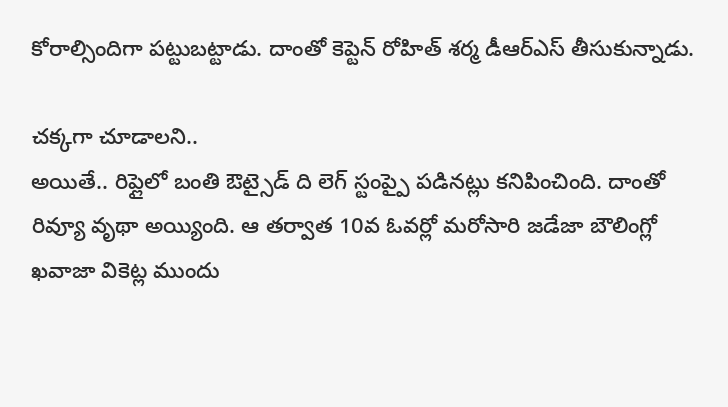కోరాల్సిందిగా పట్టుబట్టాడు. దాంతో కెప్టెన్ రోహిత్ శర్మ డీఆర్ఎస్ తీసుకున్నాడు.

చక్కగా చూడాలని..
అయితే.. రిప్లైలో బంతి ఔట్సైడ్ ది లెగ్ స్టంప్పై పడినట్లు కనిపించింది. దాంతో రివ్యూ వృథా అయ్యింది. ఆ తర్వాత 10వ ఓవర్లో మరోసారి జడేజా బౌలింగ్లో ఖవాజా వికెట్ల ముందు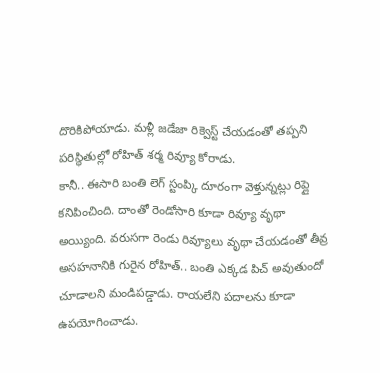దొరికిపోయాడు. మళ్లీ జడేజా రిక్వెస్ట్ చేయడంతో తప్పని పరిస్థితుల్లో రోహిత్ శర్మ రివ్యూ కోరాడు.
కానీ.. ఈసారి బంతి లెగ్ స్టంప్కి దూరంగా వెళ్తున్నట్లు రిప్లై కనిపించింది. దాంతో రెండోసారి కూడా రివ్యూ వృథా అయ్యింది. వరుసగా రెండు రివ్యూలు వృథా చేయడంతో తీవ్ర అసహనానికి గురైన రోహిత్.. బంతి ఎక్కడ పిచ్ అవుతుందో చూడాలని మండిపడ్డాడు. రాయలేని పదాలను కూడా ఉపయోగించాడు.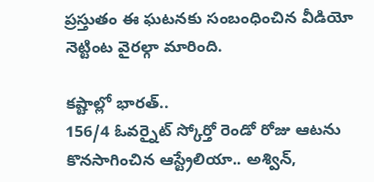ప్రస్తుతం ఈ ఘటనకు సంబంధించిన వీడియో నెట్టింట వైరల్గా మారింది.

కష్టాల్లో భారత్..
156/4 ఓవర్నైట్ స్కోర్తో రెండో రోజు ఆటను కొనసాగించిన ఆస్ట్రేలియా.. అశ్విన్,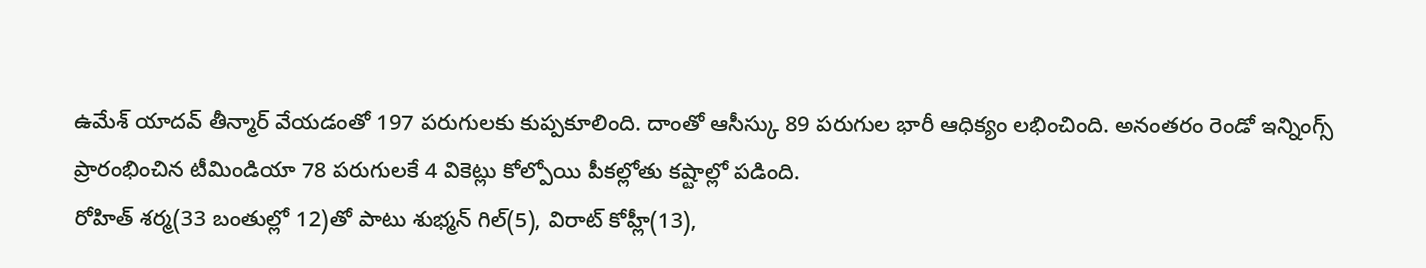ఉమేశ్ యాదవ్ తీన్మార్ వేయడంతో 197 పరుగులకు కుప్పకూలింది. దాంతో ఆసీస్కు 89 పరుగుల భారీ ఆధిక్యం లభించింది. అనంతరం రెండో ఇన్నింగ్స్ ప్రారంభించిన టీమిండియా 78 పరుగులకే 4 వికెట్లు కోల్పోయి పీకల్లోతు కష్టాల్లో పడింది.
రోహిత్ శర్మ(33 బంతుల్లో 12)తో పాటు శుభ్మన్ గిల్(5), విరాట్ కోహ్లీ(13),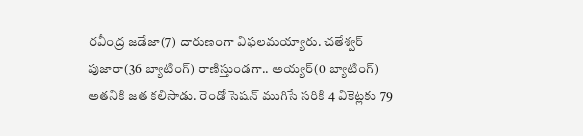రవీంద్ర జడేజా(7) దారుణంగా విఫలమయ్యారు. చతేశ్వర్ పుజారా(36 బ్యాటింగ్) రాణిస్తుండగా.. అయ్యర్(0 బ్యాటింగ్) అతనికి జత కలిసాడు. రెండో సెషన్ ముగిసే సరికి 4 వికెట్లకు 79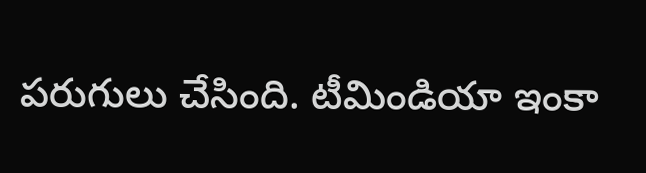పరుగులు చేసింది. టీమిండియా ఇంకా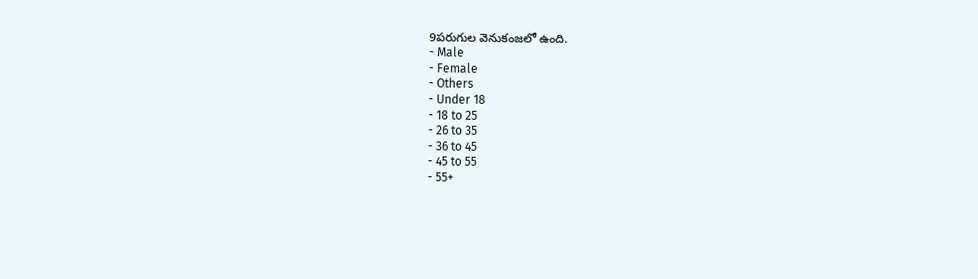9పరుగుల వెనుకంజలో ఉంది.
- Male
- Female
- Others
- Under 18
- 18 to 25
- 26 to 35
- 36 to 45
- 45 to 55
- 55+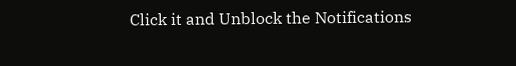Click it and Unblock the Notifications